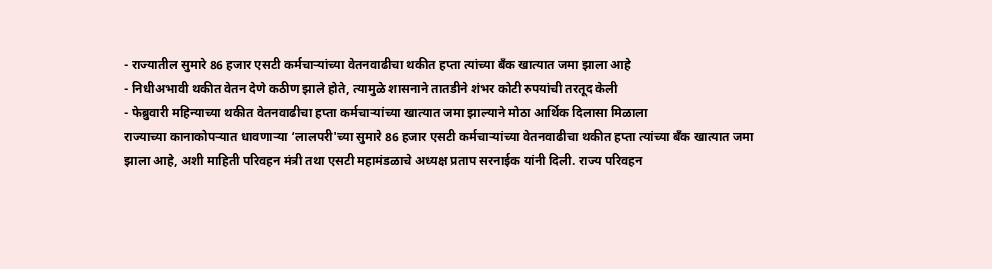- राज्यातील सुमारे 86 हजार एसटी कर्मचाऱ्यांच्या वेतनवाढीचा थकीत हप्ता त्यांच्या बँक खात्यात जमा झाला आहे
- निधीअभावी थकीत वेतन देणे कठीण झाले होते, त्यामुळे शासनाने तातडीने शंभर कोटी रुपयांची तरतूद केली
- फेब्रुवारी महिन्याच्या थकीत वेतनवाढीचा हप्ता कर्मचाऱ्यांच्या खात्यात जमा झाल्याने मोठा आर्थिक दिलासा मिळाला
राज्याच्या कानाकोपऱ्यात धावणाऱ्या ‘लालपरी'च्या सुमारे 86 हजार एसटी कर्मचाऱ्यांच्या वेतनवाढीचा थकीत हप्ता त्यांच्या बँक खात्यात जमा झाला आहे, अशी माहिती परिवहन मंत्री तथा एसटी महामंडळाचे अध्यक्ष प्रताप सरनाईक यांनी दिली. राज्य परिवहन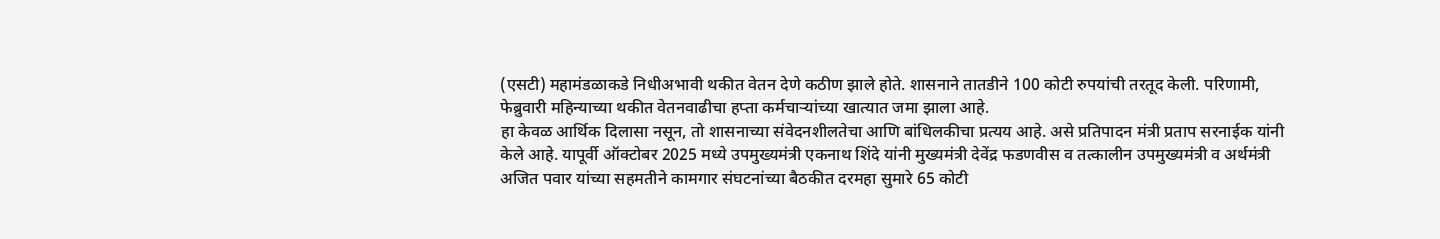(एसटी) महामंडळाकडे निधीअभावी थकीत वेतन देणे कठीण झाले होते. शासनाने तातडीने 100 कोटी रुपयांची तरतूद केली. परिणामी, फेब्रुवारी महिन्याच्या थकीत वेतनवाढीचा हप्ता कर्मचाऱ्यांच्या खात्यात जमा झाला आहे.
हा केवळ आर्थिक दिलासा नसून, तो शासनाच्या संवेदनशीलतेचा आणि बांधिलकीचा प्रत्यय आहे. असे प्रतिपादन मंत्री प्रताप सरनाईक यांनी केले आहे. यापूर्वी ऑक्टोबर 2025 मध्ये उपमुख्यमंत्री एकनाथ शिंदे यांनी मुख्यमंत्री देवेंद्र फडणवीस व तत्कालीन उपमुख्यमंत्री व अर्थमंत्री अजित पवार यांच्या सहमतीने कामगार संघटनांच्या बैठकीत दरमहा सुमारे 65 कोटी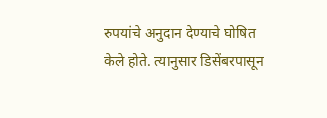रुपयांचे अनुदान देण्याचे घोषित केले होते. त्यानुसार डिसेंबरपासून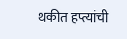थकीत हप्त्यांची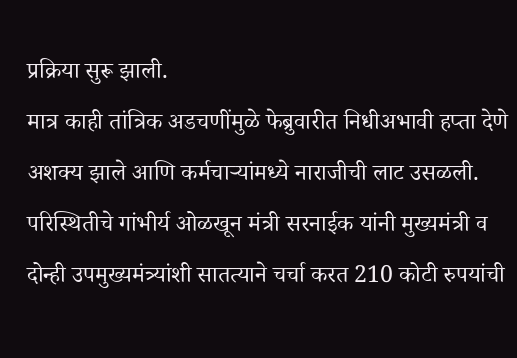प्रक्रिया सुरू झाली.
मात्र काही तांत्रिक अडचणींमुळे फेब्रुवारीत निधीअभावी हप्ता देणे अशक्य झाले आणि कर्मचाऱ्यांमध्ये नाराजीची लाट उसळली. परिस्थितीचे गांभीर्य ओळखून मंत्री सरनाईक यांनी मुख्यमंत्री व दोन्ही उपमुख्यमंत्र्यांशी सातत्याने चर्चा करत 210 कोटी रुपयांची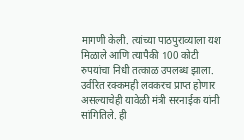मागणी केली. त्यांच्या पाठपुराव्याला यश मिळाले आणि त्यापैकी 100 कोटी रुपयांचा निधी तत्काळ उपलब्ध झाला. उर्वरित रक्कमही लवकरच प्राप्त होणार असल्याचेही यावेळी मंत्री सरनाईक यांनी सांगितिले. ही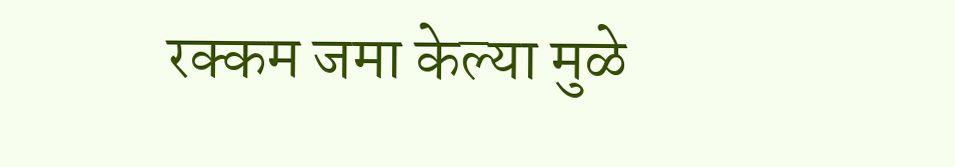रक्कम जमा केल्या मुळे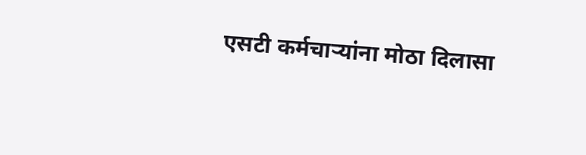एसटी कर्मचाऱ्यांना मोठा दिलासा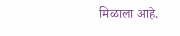मिळाला आहे.